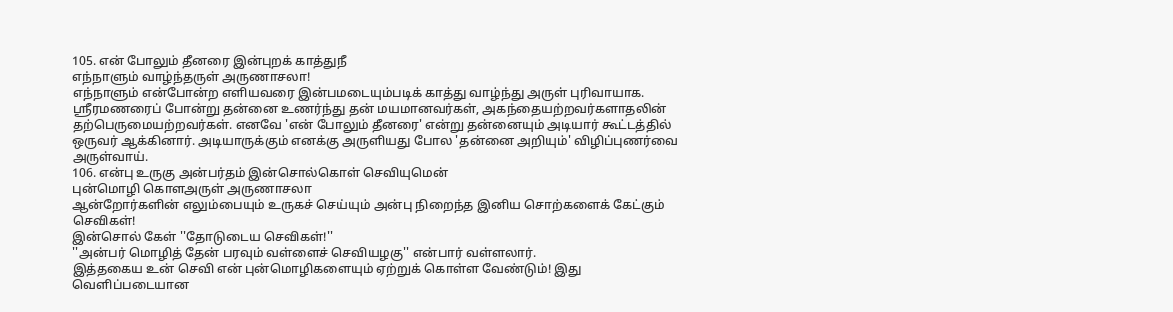105. என் போலும் தீனரை இன்புறக் காத்துநீ
எந்நாளும் வாழ்ந்தருள் அருணாசலா!
எந்நாளும் என்போன்ற எளியவரை இன்பமடையும்படிக் காத்து வாழ்ந்து அருள் புரிவாயாக.
ஶ்ரீரமணரைப் போன்று தன்னை உணர்ந்து தன் மயமானவர்கள், அகந்தையற்றவர்களாதலின்
தற்பெருமையற்றவர்கள். எனவே 'என் போலும் தீனரை' என்று தன்னையும் அடியார் கூட்டத்தில் ஒருவர் ஆக்கினார். அடியாருக்கும் எனக்கு அருளியது போல 'தன்னை அறியும்' விழிப்புணர்வை அருள்வாய்.
106. என்பு உருகு அன்பர்தம் இன்சொல்கொள் செவியுமென்
புன்மொழி கொளஅருள் அருணாசலா
ஆன்றோர்களின் எலும்பையும் உருகச் செய்யும் அன்பு நிறைந்த இனிய சொற்களைக் கேட்கும் செவிகள்!
இன்சொல் கேள் ''தோடுடைய செவிகள்!''
''அன்பர் மொழித் தேன் பரவும் வள்ளைச் செவியழகு'' என்பார் வள்ளலார்.
இத்தகைய உன் செவி என் புன்மொழிகளையும் ஏற்றுக் கொள்ள வேண்டும்! இது வெளிப்படையான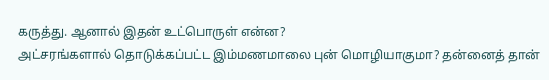கருத்து. ஆனால் இதன் உட்பொருள் என்ன?
அட்சரங்களால் தொடுக்கப்பட்ட இம்மணமாலை புன் மொழியாகுமா? தன்னைத் தான்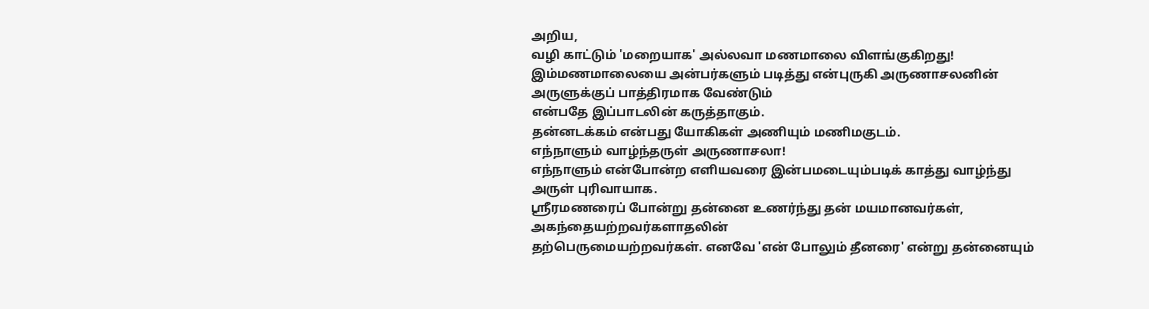அறிய,
வழி காட்டும் 'மறையாக' அல்லவா மணமாலை விளங்குகிறது!
இம்மணமாலையை அன்பர்களும் படித்து என்புருகி அருணாசலனின் அருளுக்குப் பாத்திரமாக வேண்டும்
என்பதே இப்பாடலின் கருத்தாகும்.
தன்னடக்கம் என்பது யோகிகள் அணியும் மணிமகுடம்.
எந்நாளும் வாழ்ந்தருள் அருணாசலா!
எந்நாளும் என்போன்ற எளியவரை இன்பமடையும்படிக் காத்து வாழ்ந்து அருள் புரிவாயாக.
ஶ்ரீரமணரைப் போன்று தன்னை உணர்ந்து தன் மயமானவர்கள், அகந்தையற்றவர்களாதலின்
தற்பெருமையற்றவர்கள். எனவே 'என் போலும் தீனரை' என்று தன்னையும்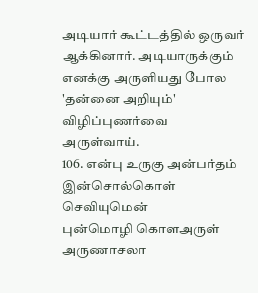அடியார் கூட்டத்தில் ஒருவர் ஆக்கினார். அடியாருக்கும் எனக்கு அருளியது போல 'தன்னை அறியும்' விழிப்புணர்வை அருள்வாய்.
106. என்பு உருகு அன்பர்தம் இன்சொல்கொள் செவியுமென்
புன்மொழி கொளஅருள் அருணாசலா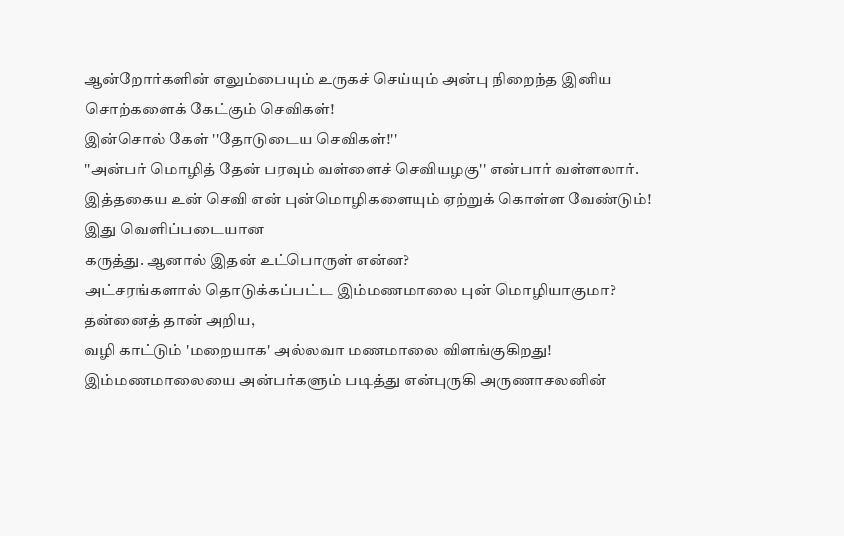ஆன்றோர்களின் எலும்பையும் உருகச் செய்யும் அன்பு நிறைந்த இனிய சொற்களைக் கேட்கும் செவிகள்!
இன்சொல் கேள் ''தோடுடைய செவிகள்!''
''அன்பர் மொழித் தேன் பரவும் வள்ளைச் செவியழகு'' என்பார் வள்ளலார்.
இத்தகைய உன் செவி என் புன்மொழிகளையும் ஏற்றுக் கொள்ள வேண்டும்! இது வெளிப்படையான
கருத்து. ஆனால் இதன் உட்பொருள் என்ன?
அட்சரங்களால் தொடுக்கப்பட்ட இம்மணமாலை புன் மொழியாகுமா? தன்னைத் தான் அறிய,
வழி காட்டும் 'மறையாக' அல்லவா மணமாலை விளங்குகிறது!
இம்மணமாலையை அன்பர்களும் படித்து என்புருகி அருணாசலனின்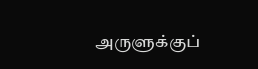அருளுக்குப்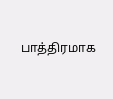பாத்திரமாக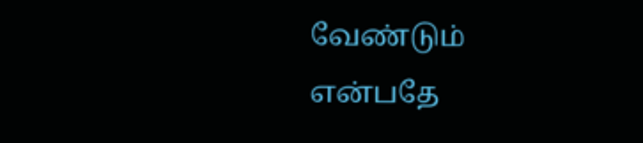வேண்டும்
என்பதே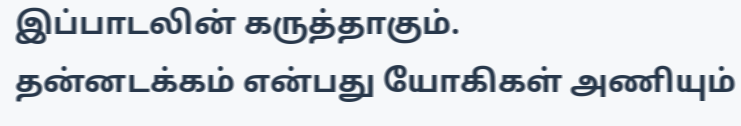இப்பாடலின் கருத்தாகும்.
தன்னடக்கம் என்பது யோகிகள் அணியும்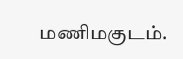மணிமகுடம்.